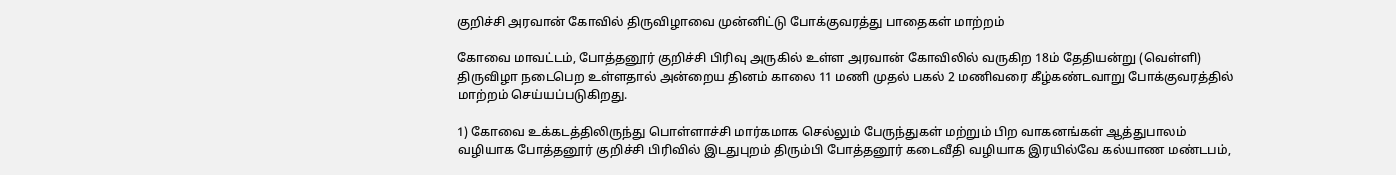குறிச்சி அரவான் கோவில் திருவிழாவை முன்னிட்டு போக்குவரத்து பாதைகள் மாற்றம்

கோவை மாவட்டம், போத்தனூர் குறிச்சி பிரிவு அருகில் உள்ள அரவான் கோவிலில் வருகிற 18ம் தேதியன்று (வெள்ளி) திருவிழா நடைபெற உள்ளதால் அன்றைய தினம் காலை 11 மணி முதல் பகல் 2 மணிவரை கீழ்கண்டவாறு போக்குவரத்தில் மாற்றம் செய்யப்படுகிறது.

1) கோவை உக்கடத்திலிருந்து பொள்ளாச்சி மார்கமாக செல்லும் பேருந்துகள் மற்றும் பிற வாகனங்கள் ஆத்துபாலம் வழியாக போத்தனூர் குறிச்சி பிரிவில் இடதுபுறம் திரும்பி போத்தனூர் கடைவீதி வழியாக இரயில்வே கல்யாண மண்டபம்,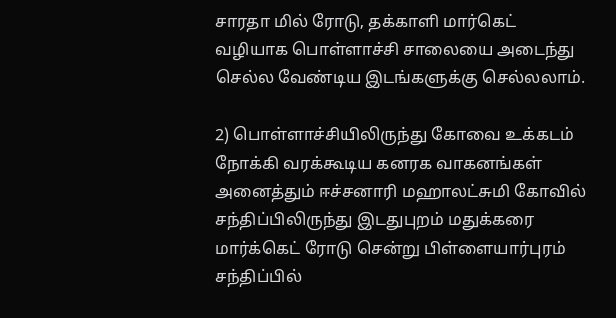சாரதா மில் ரோடு, தக்காளி மார்கெட் வழியாக பொள்ளாச்சி சாலையை அடைந்து செல்ல வேண்டிய இடங்களுக்கு செல்லலாம்.

2) பொள்ளாச்சியிலிருந்து கோவை உக்கடம் நோக்கி வரக்கூடிய கனரக வாகனங்கள் அனைத்தும் ஈச்சனாரி மஹாலட்சுமி கோவில் சந்திப்பிலிருந்து இடதுபுறம் மதுக்கரை மார்க்கெட் ரோடு சென்று பிள்ளையார்புரம் சந்திப்பில்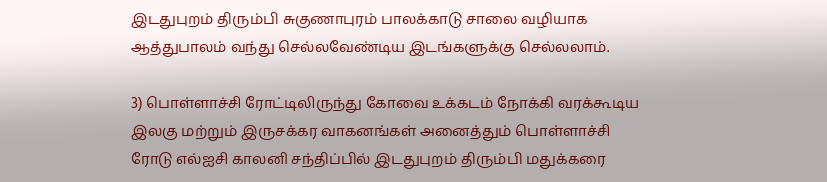இடதுபுறம் திரும்பி சுகுணாபுரம் பாலக்காடு சாலை வழியாக ஆத்துபாலம் வந்து செல்லவேண்டிய இடங்களுக்கு செல்லலாம்.

3) பொள்ளாச்சி ரோட்டிலிருந்து கோவை உக்கடம் நோக்கி வரக்கூடிய இலகு மற்றும் இருசக்கர வாகனங்கள் அனைத்தும் பொள்ளாச்சி ரோடு எல்ஐசி காலனி சந்திப்பில் இடதுபுறம் திரும்பி மதுக்கரை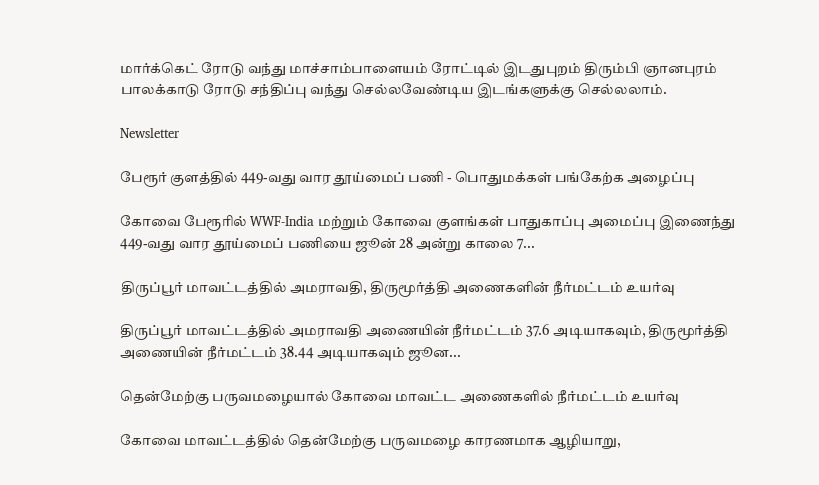மார்க்கெட் ரோடு வந்து மாச்சாம்பாளையம் ரோட்டில் இடதுபுறம் திரும்பி ஞானபுரம் பாலக்காடு ரோடு சந்திப்பு வந்து செல்லவேண்டிய இடங்களுக்கு செல்லலாம்.

Newsletter

பேரூர் குளத்தில் 449-வது வார தூய்மைப் பணி - பொதுமக்கள் பங்கேற்க அழைப்பு

கோவை பேரூரில் WWF-India மற்றும் கோவை குளங்கள் பாதுகாப்பு அமைப்பு இணைந்து 449-வது வார தூய்மைப் பணியை ஜூன் 28 அன்று காலை 7...

திருப்பூர் மாவட்டத்தில் அமராவதி, திருமூர்த்தி அணைகளின் நீர்மட்டம் உயர்வு

திருப்பூர் மாவட்டத்தில் அமராவதி அணையின் நீர்மட்டம் 37.6 அடியாகவும், திருமூர்த்தி அணையின் நீர்மட்டம் 38.44 அடியாகவும் ஜூன...

தென்மேற்கு பருவமழையால் கோவை மாவட்ட அணைகளில் நீர்மட்டம் உயர்வு

கோவை மாவட்டத்தில் தென்மேற்கு பருவமழை காரணமாக ஆழியாறு,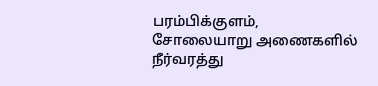பரம்பிக்குளம், சோலையாறு அணைகளில் நீர்வரத்து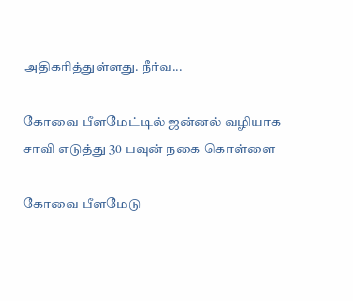அதிகரித்துள்ளது. நீர்வ...

கோவை பீளமேட்டில் ஜன்னல் வழியாக சாவி எடுத்து 30 பவுன் நகை கொள்ளை

கோவை பீளமேடு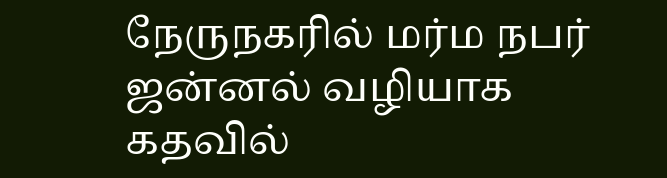நேருநகரில் மர்ம நபர் ஜன்னல் வழியாக கதவில்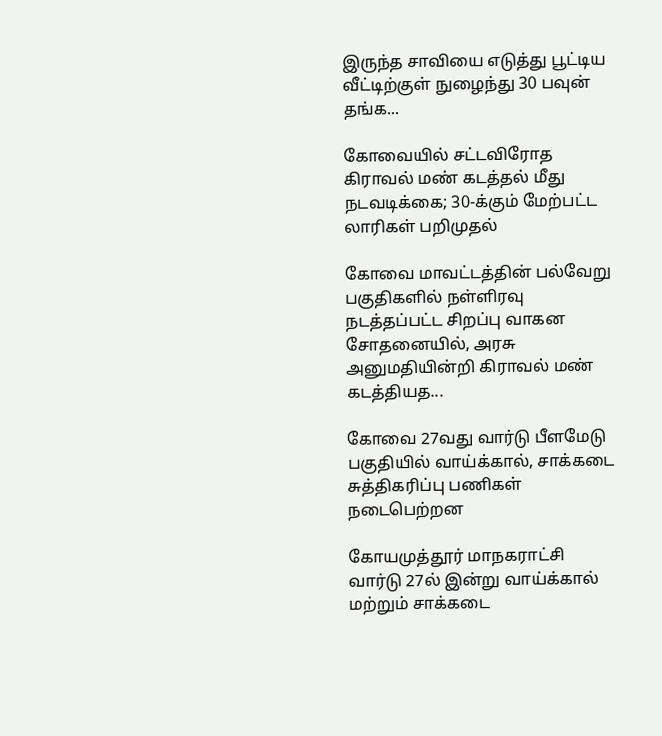இருந்த சாவியை எடுத்து பூட்டிய வீட்டிற்குள் நுழைந்து 30 பவுன் தங்க...

கோவையில் சட்டவிரோத கிராவல் மண் கடத்தல் மீது நடவடிக்கை; 30-க்கும் மேற்பட்ட லாரிகள் பறிமுதல்

கோவை மாவட்டத்தின் பல்வேறு பகுதிகளில் நள்ளிரவு நடத்தப்பட்ட சிறப்பு வாகன சோதனையில், அரசு அனுமதியின்றி கிராவல் மண் கடத்தியத...

கோவை 27வது வார்டு பீளமேடு பகுதியில் வாய்க்கால், சாக்கடை சுத்திகரிப்பு பணிகள் நடைபெற்றன

கோயமுத்தூர் மாநகராட்சி வார்டு 27ல் இன்று வாய்க்கால் மற்றும் சாக்கடை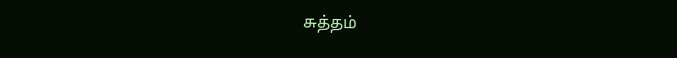சுத்தம்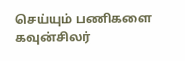செய்யும் பணிகளை கவுன்சிலர்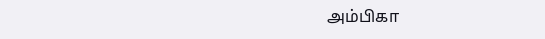அம்பிகா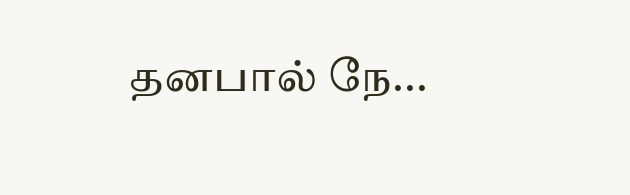தனபால் நே...